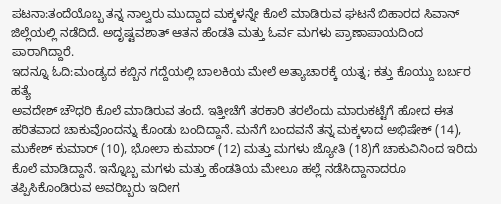ಪಟನಾ:ತಂದೆಯೊಬ್ಬ ತನ್ನ ನಾಲ್ವರು ಮುದ್ದಾದ ಮಕ್ಕಳನ್ನೇ ಕೊಲೆ ಮಾಡಿರುವ ಘಟನೆ ಬಿಹಾರದ ಸಿವಾನ್ ಜಿಲ್ಲೆಯಲ್ಲಿ ನಡೆದಿದೆ. ಅದೃಷ್ಟವಶಾತ್ ಆತನ ಹೆಂಡತಿ ಮತ್ತು ಓರ್ವ ಮಗಳು ಪ್ರಾಣಾಪಾಯದಿಂದ ಪಾರಾಗಿದ್ದಾರೆ.
ಇದನ್ನೂ ಓದಿ:ಮಂಡ್ಯದ ಕಬ್ಬಿನ ಗದ್ದೆಯಲ್ಲಿ ಬಾಲಕಿಯ ಮೇಲೆ ಅತ್ಯಾಚಾರಕ್ಕೆ ಯತ್ನ; ಕತ್ತು ಕೊಯ್ದು ಬರ್ಬರ ಹತ್ಯೆ
ಅವದೇಶ್ ಚೌಧರಿ ಕೊಲೆ ಮಾಡಿರುವ ತಂದೆ. ಇತ್ತೀಚೆಗೆ ತರಕಾರಿ ತರಲೆಂದು ಮಾರುಕಟ್ಟೆಗೆ ಹೋದ ಈತ ಹರಿತವಾದ ಚಾಕುವೊಂದನ್ನು ಕೊಂಡು ಬಂದಿದ್ದಾನೆ. ಮನೆಗೆ ಬಂದವನೆ ತನ್ನ ಮಕ್ಕಳಾದ ಅಭಿಷೇಕ್ (14), ಮುಕೇಶ್ ಕುಮಾರ್ (10), ಭೋಲಾ ಕುಮಾರ್ (12) ಮತ್ತು ಮಗಳು ಜ್ಯೋತಿ (18)ಗೆ ಚಾಕುವಿನಿಂದ ಇರಿದು ಕೊಲೆ ಮಾಡಿದ್ದಾನೆ. ಇನ್ನೊಬ್ಬ ಮಗಳು ಮತ್ತು ಹೆಂಡತಿಯ ಮೇಲೂ ಹಲ್ಲೆ ನಡೆಸಿದ್ದಾನಾದರೂ ತಪ್ಪಿಸಿಕೊಂಡಿರುವ ಅವರಿಬ್ಬರು ಇದೀಗ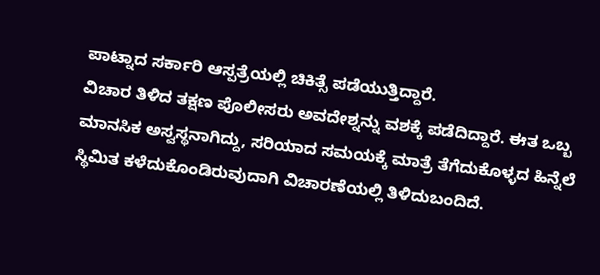ಪಾಟ್ನಾದ ಸರ್ಕಾರಿ ಆಸ್ಪತ್ರೆಯಲ್ಲಿ ಚಿಕಿತ್ಸೆ ಪಡೆಯುತ್ತಿದ್ದಾರೆ.
ವಿಚಾರ ತಿಳಿದ ತಕ್ಷಣ ಪೊಲೀಸರು ಅವದೇಶ್ನನ್ನು ವಶಕ್ಕೆ ಪಡೆದಿದ್ದಾರೆ. ಈತ ಒಬ್ಬ ಮಾನಸಿಕ ಅಸ್ವಸ್ಥನಾಗಿದ್ದು, ಸರಿಯಾದ ಸಮಯಕ್ಕೆ ಮಾತ್ರೆ ತೆಗೆದುಕೊಳ್ಳದ ಹಿನ್ನೆಲೆ ಸ್ಥಿಮಿತ ಕಳೆದುಕೊಂಡಿರುವುದಾಗಿ ವಿಚಾರಣೆಯಲ್ಲಿ ತಿಳಿದುಬಂದಿದೆ.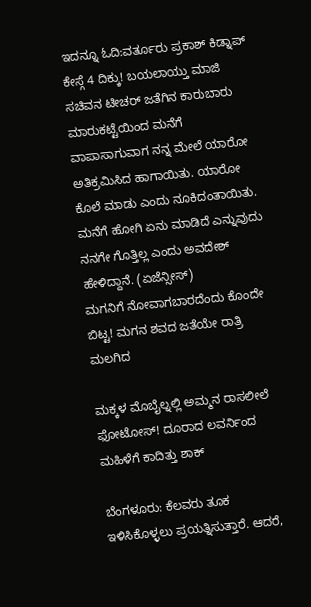ಇದನ್ನೂ ಓದಿ:ವರ್ತೂರು ಪ್ರಕಾಶ್ ಕಿಡ್ನಾಪ್ ಕೇಸ್ಗೆ 4 ದಿಕ್ಕು! ಬಯಲಾಯ್ತು ಮಾಜಿ ಸಚಿವನ ಟೀಚರ್ ಜತೆಗಿನ ಕಾರುಬಾರು
ಮಾರುಕಟ್ಟೆಯಿಂದ ಮನೆಗೆ ವಾಪಾಸಾಗುವಾಗ ನನ್ನ ಮೇಲೆ ಯಾರೋ ಅತಿಕ್ರಮಿಸಿದ ಹಾಗಾಯಿತು. ಯಾರೋ ಕೊಲೆ ಮಾಡು ಎಂದು ನೂಕಿದಂತಾಯಿತು. ಮನೆಗೆ ಹೋಗಿ ಏನು ಮಾಡಿದೆ ಎನ್ನುವುದು ನನಗೇ ಗೊತ್ತಿಲ್ಲ ಎಂದು ಅವದೇಶ್ ಹೇಳಿದ್ದಾನೆ. (ಏಜೆನ್ಸೀಸ್)
ಮಗನಿಗೆ ನೋವಾಗಬಾರದೆಂದು ಕೊಂದೇ ಬಿಟ್ಟ! ಮಗನ ಶವದ ಜತೆಯೇ ರಾತ್ರಿ ಮಲಗಿದ

ಮಕ್ಕಳ ಮೊಬೈಲ್ನಲ್ಲಿ ಅಮ್ಮನ ರಾಸಲೀಲೆ ಫೋಟೋಸ್! ದೂರಾದ ಲವರ್ನಿಂದ ಮಹಿಳೆಗೆ ಕಾದಿತ್ತು ಶಾಕ್

ಬೆಂಗಳೂರು: ಕೆಲವರು ತೂಕ ಇಳಿಸಿಕೊಳ್ಳಲು ಪ್ರಯತ್ನಿಸುತ್ತಾರೆ. ಆದರೆ,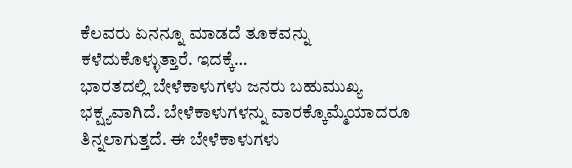ಕೆಲವರು ಏನನ್ನೂ ಮಾಡದೆ ತೂಕವನ್ನು ಕಳೆದುಕೊಳ್ಳುತ್ತಾರೆ. ಇದಕ್ಕೆ…
ಭಾರತದಲ್ಲಿ ಬೇಳೆಕಾಳುಗಳು ಜನರು ಬಹುಮುಖ್ಯ ಭಕ್ಷ್ಯವಾಗಿದೆ. ಬೇಳೆಕಾಳುಗಳನ್ನು ವಾರಕ್ಕೊಮ್ಮೆಯಾದರೂ ತಿನ್ನಲಾಗುತ್ತದೆ. ಈ ಬೇಳೆಕಾಳುಗಳು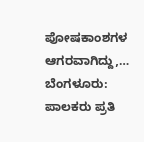ಪೋಷಕಾಂಶಗಳ ಆಗರವಾಗಿದ್ದು,…
ಬೆಂಗಳೂರು:  ಪಾಲಕರು ಪ್ರತಿ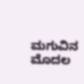ಮಗುವಿನ ಮೊದಲ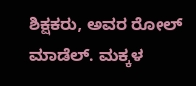ಶಿಕ್ಷಕರು, ಅವರ ರೋಲ್ ಮಾಡೆಲ್. ಮಕ್ಕಳ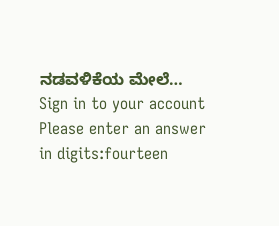ನಡವಳಿಕೆಯ ಮೇಲೆ…
Sign in to your account
Please enter an answer in digits:fourteen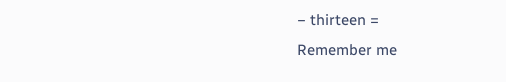− thirteen =
Remember me